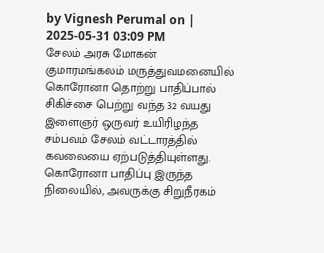by Vignesh Perumal on | 2025-05-31 03:09 PM
சேலம் அரசு மோகன் குமாரமங்கலம் மருத்துவமனையில் கொரோனா தொற்று பாதிப்பால் சிகிச்சை பெற்று வந்த 32 வயது இளைஞர் ஒருவர் உயிரிழந்த சம்பவம் சேலம் வட்டாரத்தில் கவலையை ஏற்படுத்தியுள்ளது. கொரோனா பாதிப்பு இருந்த நிலையில், அவருக்கு சிறுநீரகம்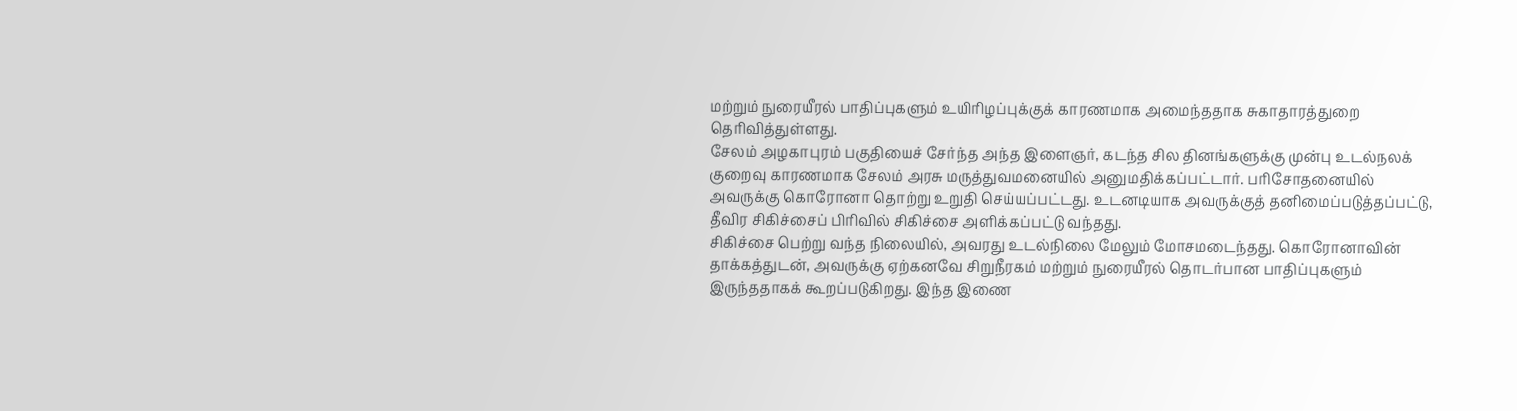மற்றும் நுரையீரல் பாதிப்புகளும் உயிரிழப்புக்குக் காரணமாக அமைந்ததாக சுகாதாரத்துறை தெரிவித்துள்ளது.
சேலம் அழகாபுரம் பகுதியைச் சேர்ந்த அந்த இளைஞர், கடந்த சில தினங்களுக்கு முன்பு உடல்நலக் குறைவு காரணமாக சேலம் அரசு மருத்துவமனையில் அனுமதிக்கப்பட்டார். பரிசோதனையில் அவருக்கு கொரோனா தொற்று உறுதி செய்யப்பட்டது. உடனடியாக அவருக்குத் தனிமைப்படுத்தப்பட்டு, தீவிர சிகிச்சைப் பிரிவில் சிகிச்சை அளிக்கப்பட்டு வந்தது.
சிகிச்சை பெற்று வந்த நிலையில், அவரது உடல்நிலை மேலும் மோசமடைந்தது. கொரோனாவின் தாக்கத்துடன், அவருக்கு ஏற்கனவே சிறுநீரகம் மற்றும் நுரையீரல் தொடர்பான பாதிப்புகளும் இருந்ததாகக் கூறப்படுகிறது. இந்த இணை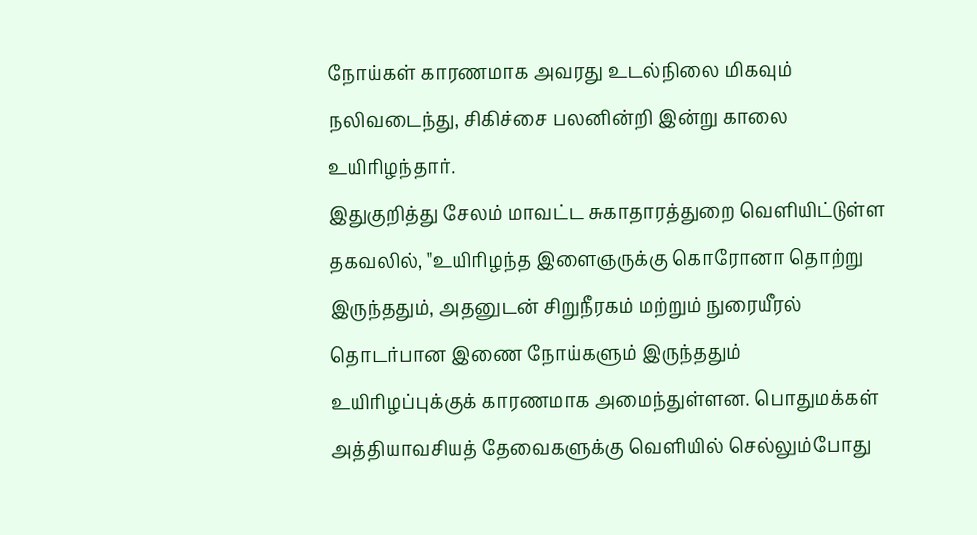நோய்கள் காரணமாக அவரது உடல்நிலை மிகவும் நலிவடைந்து, சிகிச்சை பலனின்றி இன்று காலை உயிரிழந்தார்.
இதுகுறித்து சேலம் மாவட்ட சுகாதாரத்துறை வெளியிட்டுள்ள தகவலில், "உயிரிழந்த இளைஞருக்கு கொரோனா தொற்று இருந்ததும், அதனுடன் சிறுநீரகம் மற்றும் நுரையீரல் தொடர்பான இணை நோய்களும் இருந்ததும் உயிரிழப்புக்குக் காரணமாக அமைந்துள்ளன. பொதுமக்கள் அத்தியாவசியத் தேவைகளுக்கு வெளியில் செல்லும்போது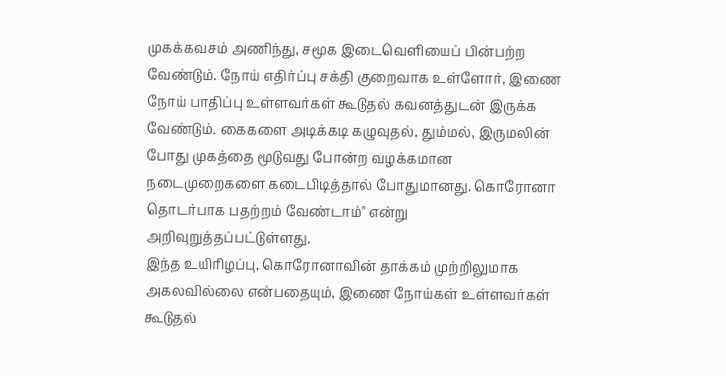முகக்கவசம் அணிந்து, சமூக இடைவெளியைப் பின்பற்ற வேண்டும். நோய் எதிர்ப்பு சக்தி குறைவாக உள்ளோர், இணை நோய் பாதிப்பு உள்ளவர்கள் கூடுதல் கவனத்துடன் இருக்க வேண்டும். கைகளை அடிக்கடி கழுவுதல், தும்மல், இருமலின் போது முகத்தை மூடுவது போன்ற வழக்கமான நடைமுறைகளை கடைபிடித்தால் போதுமானது. கொரோனா தொடர்பாக பதற்றம் வேண்டாம்" என்று அறிவுறுத்தப்பட்டுள்ளது.
இந்த உயிரிழப்பு, கொரோனாவின் தாக்கம் முற்றிலுமாக அகலவில்லை என்பதையும், இணை நோய்கள் உள்ளவர்கள் கூடுதல்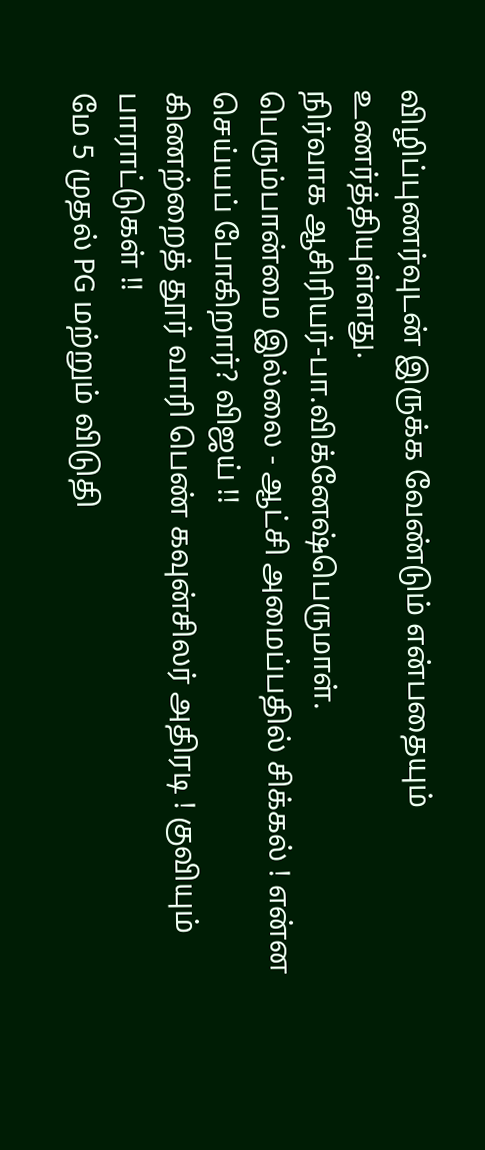விழிப்புணர்வுடன் இருக்க வேண்டும் என்பதையும் உணர்த்தியுள்ளது.
நிர்வாக ஆசிரியர்-பா.விக்னேஷ்பெருமாள்.
பெரும்பான்மை இல்லை - ஆட்சி அமைப்பதில் சிக்கல் ! என்ன செய்யப் போகிறார்? விஜய் !!
கிணற்றைத் தூர் வாரி பெண் கவுன்சிலர் அதிரடி ! குவியும் பாராட்டுகள் !!
மே 5 முதல் PG மற்றும் விடுதி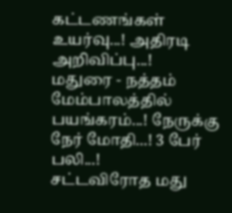கட்டணங்கள் உயர்வு...! அதிரடி அறிவிப்பு...!
மதுரை - நத்தம் மேம்பாலத்தில் பயங்கரம்...! நேருக்கு நேர் மோதி...! 3 பேர் பலி...!
சட்டவிரோத மது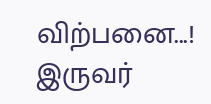விற்பனை...! இருவர்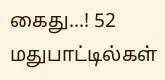கைது...! 52 மதுபாட்டில்கள்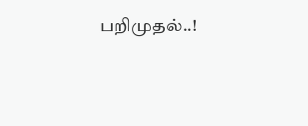பறிமுதல்..!